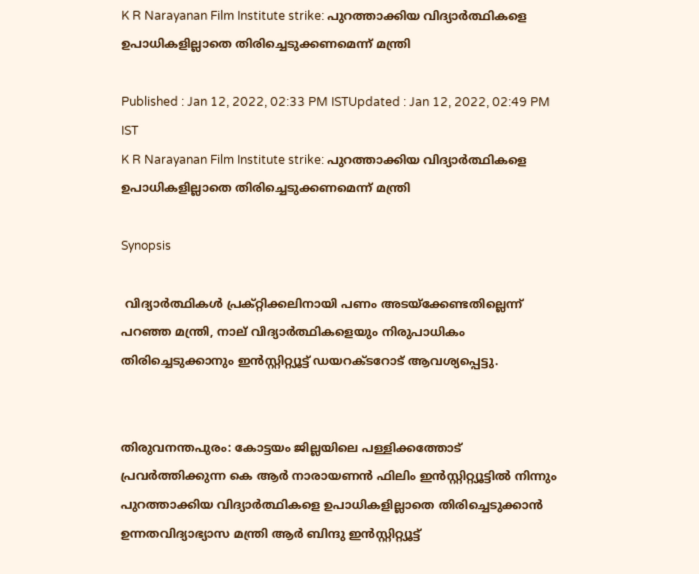K R Narayanan Film Institute strike: പുറത്താക്കിയ വിദ്യാര്‍ത്ഥികളെ ഉപാധികളില്ലാതെ തിരിച്ചെടുക്കണമെന്ന് മന്ത്രി

Published : Jan 12, 2022, 02:33 PM ISTUpdated : Jan 12, 2022, 02:49 PM IST
K R Narayanan Film Institute strike: പുറത്താക്കിയ വിദ്യാര്‍ത്ഥികളെ ഉപാധികളില്ലാതെ തിരിച്ചെടുക്കണമെന്ന് മന്ത്രി

Synopsis

 വിദ്യാര്‍ത്ഥികള്‍ പ്രക്റ്റിക്കലിനായി പണം അടയ്ക്കേണ്ടതില്ലെന്ന് പറഞ്ഞ മന്ത്രി, നാല് വിദ്യാര്‍ത്ഥികളെയും നിരുപാധികം തിരിച്ചെടുക്കാനും ഇന്‍സ്റ്റിറ്റ്യൂട്ട് ഡയറക്ടറോട് ആവശ്യപ്പെട്ടു.


തിരുവനന്തപുരം: കോട്ടയം ജില്ലയിലെ പള്ളിക്കത്തോട് പ്രവര്‍ത്തിക്കുന്ന കെ ആര്‍ നാരായണന്‍ ഫിലിം ഇന്‍സ്റ്റിറ്റ്യൂട്ടില്‍ നിന്നും പുറത്താക്കിയ വിദ്യാര്‍ത്ഥികളെ ഉപാധികളില്ലാതെ തിരിച്ചെടുക്കാന്‍ ഉന്നതവിദ്യാഭ്യാസ മന്ത്രി ആര്‍ ബിന്ദു ഇന്‍സ്റ്റിറ്റ്യൂട്ട്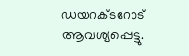ഡയറക്ടറോട് ആവശ്യപ്പെട്ടു.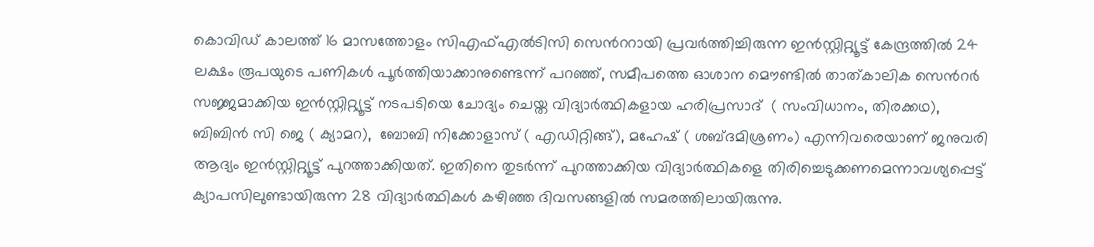കൊവിഡ് കാലത്ത് 16 മാസത്തോളം സിഎഫ്എല്‍ടിസി സെന്‍ററായി പ്രവര്‍ത്തിച്ചിരുന്ന ഇന്‍സ്റ്റിറ്റ്യൂട്ട് കേന്ദ്രത്തില്‍ 24 ലക്ഷം രൂപയുടെ പണികള്‍ പൂര്‍ത്തിയാക്കാനുണ്ടെന്ന് പറഞ്ഞ്, സമീപത്തെ ഓശാന മൌണ്ടില്‍ താത്കാലിക സെന്‍റര്‍ സജ്ജമാക്കിയ ഇന്‍സ്റ്റിറ്റ്യൂട്ട് നടപടിയെ ചോദ്യം ചെയ്ത വിദ്യാര്‍ത്ഥികളായ ഹരിപ്രസാദ്  ( സംവിധാനം, തിരക്കഥ), ബിബിൻ സി ജെ ( ക്യാമറ),  ബോബി നിക്കോളാസ് ( എഡിറ്റിങ്ങ്), മഹേഷ്‌ ( ശബ്ദമിശ്രണം) എന്നിവരെയാണ് ജനുവരി ആദ്യം ഇന്‍സ്റ്റിറ്റ്യൂട്ട് പുറത്താക്കിയത്. ഇതിനെ തുടര്‍ന്ന് പുറത്താക്കിയ വിദ്യാര്‍ത്ഥികളെ തിരിച്ചെടുക്കണമെന്നാവശ്യപ്പെട്ട് ക്യാപസിലുണ്ടായിരുന്ന 28 വിദ്യാര്‍ത്ഥികള്‍ കഴിഞ്ഞ ദിവസങ്ങളില്‍ സമരത്തിലായിരുന്നു.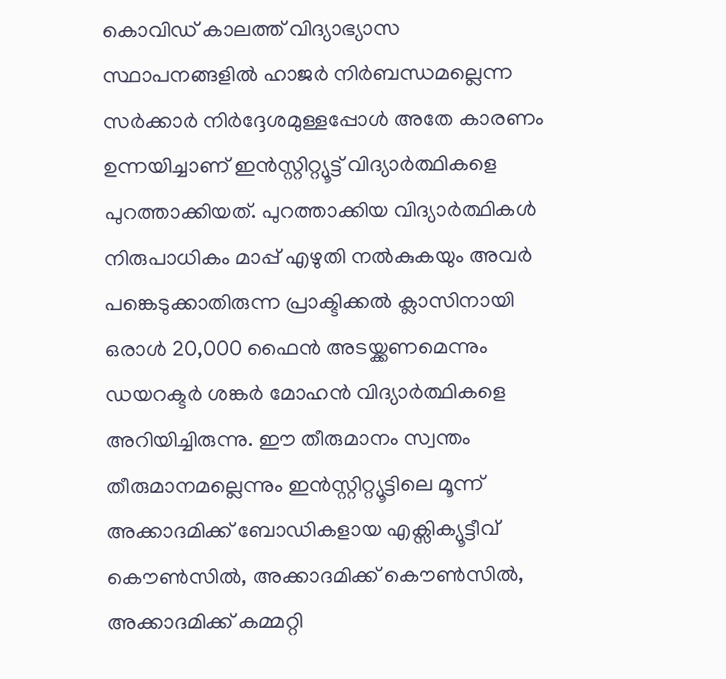കൊവിഡ് കാലത്ത് വിദ്യാഭ്യാസ സ്ഥാപനങ്ങളില്‍ ഹാജര്‍ നിര്‍ബന്ധമല്ലെന്ന സര്‍ക്കാര്‍ നിര്‍ദ്ദേശമുള്ളപ്പോള്‍ അതേ കാരണം ഉന്നയിച്ചാണ് ഇന്‍സ്റ്റിറ്റ്യൂട്ട് വിദ്യാര്‍ത്ഥികളെ പുറത്താക്കിയത്. പുറത്താക്കിയ വിദ്യാര്‍ത്ഥികള്‍ നിരുപാധികം മാപ്പ് എഴുതി നല്‍കുകയും അവര്‍ പങ്കെടുക്കാതിരുന്ന പ്രാക്ടിക്കല്‍ ക്ലാസിനായി ഒരാള്‍ 20,000 ഫൈന്‍ അടയ്ക്കണമെന്നും ഡയറക്ടര്‍ ശങ്കര്‍ മോഹന്‍ വിദ്യാര്‍ത്ഥികളെ അറിയിച്ചിരുന്നു. ഈ തീരുമാനം സ്വന്തം തീരുമാനമല്ലെന്നും ഇന്‍സ്റ്റിറ്റ്യൂട്ടിലെ മൂന്ന് അക്കാദമിക്ക് ബോഡികളായ എക്സിക്യൂട്ടീവ് കൌണ്‍സില്‍, അക്കാദമിക്ക് കൌണ്‍സില്‍, അക്കാദമിക്ക് കമ്മറ്റി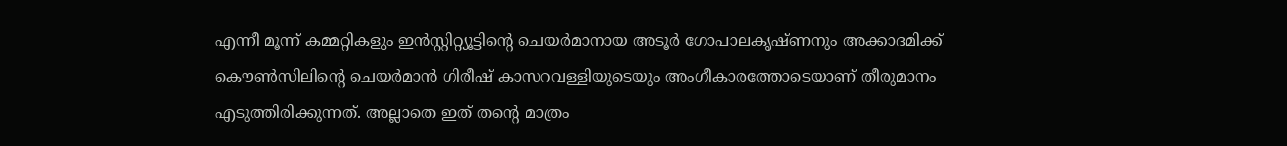എന്നീ മൂന്ന് കമ്മറ്റികളും ഇന്‍സ്റ്റിറ്റ്യൂട്ടിന്‍റെ ചെയര്‍മാനായ അടൂര്‍ ഗോപാലകൃഷ്ണനും അക്കാദമിക്ക് കൌണ്‍സിലിന്‍റെ ചെയര്‍മാന്‍ ഗിരീഷ് കാസറവള്ളിയുടെയും അംഗീകാരത്തോടെയാണ് തീരുമാനം എടുത്തിരിക്കുന്നത്. അല്ലാതെ ഇത് തന്‍റെ മാത്രം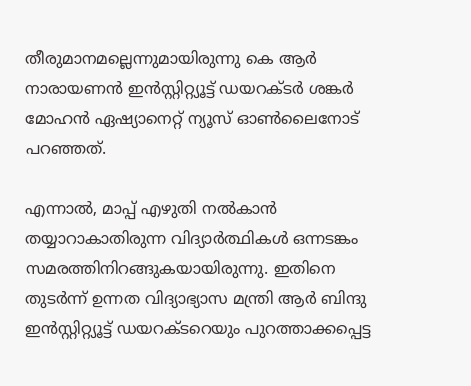തീരുമാനമല്ലെന്നുമായിരുന്നു കെ ആര്‍ നാരായണന്‍ ഇന്‍സ്റ്റിറ്റ്യൂട്ട് ഡയറക്ടര്‍ ശങ്കര്‍ മോഹന്‍ ഏഷ്യാനെറ്റ് ന്യൂസ് ഓണ്‍ലൈനോട് പറഞ്ഞത്.

എന്നാല്‍, മാപ്പ് എഴുതി നല്‍കാന്‍ തയ്യാറാകാതിരുന്ന വിദ്യാര്‍ത്ഥികള്‍ ഒന്നടങ്കം സമരത്തിനിറങ്ങുകയായിരുന്നു. ഇതിനെ തുടര്‍ന്ന് ഉന്നത വിദ്യാഭ്യാസ മന്ത്രി ആര്‍ ബിന്ദു ഇന്‍സ്റ്റിറ്റ്യൂട്ട് ഡയറക്ടറെയും പുറത്താക്കപ്പെട്ട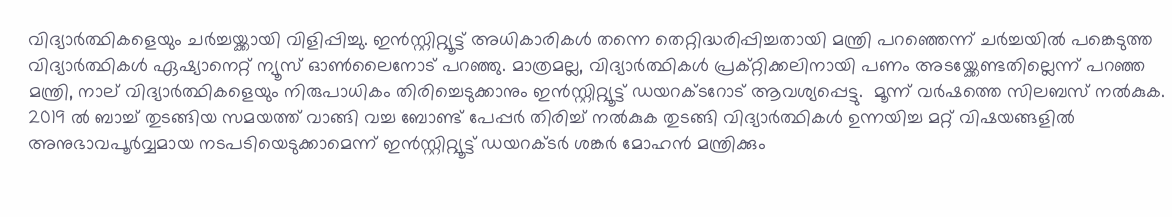വിദ്യാര്‍ത്ഥികളെയും ചര്‍ച്ചയ്ക്കായി വിളിപ്പിച്ചു. ഇന്‍സ്റ്റിറ്റ്യൂട്ട് അധികാരികള്‍ തന്നെ തെറ്റിദ്ധരിപ്പിച്ചതായി മന്ത്രി പറഞ്ഞെന്ന് ചര്‍ച്ചയില്‍ പങ്കെടുത്ത വിദ്യാര്‍ത്ഥികള്‍ ഏഷ്യാനെറ്റ് ന്യൂസ് ഓണ്‍ലൈനോട് പറഞ്ഞു. മാത്രമല്ല, വിദ്യാര്‍ത്ഥികള്‍ പ്രക്റ്റിക്കലിനായി പണം അടയ്ക്കേണ്ടതില്ലെന്ന് പറഞ്ഞ മന്ത്രി, നാല് വിദ്യാര്‍ത്ഥികളെയും നിരുപാധികം തിരിച്ചെടുക്കാനും ഇന്‍സ്റ്റിറ്റ്യൂട്ട് ഡയറക്ടറോട് ആവശ്യപ്പെട്ടു.  മൂന്ന് വര്‍ഷത്തെ സിലബസ് നല്‍കുക. 2019 ല്‍ ബാച്ച് തുടങ്ങിയ സമയത്ത് വാങ്ങി വച്ച ബോണ്ട് പേപ്പര്‍ തിരിച്ച് നല്‍കുക തുടങ്ങി വിദ്യാര്‍ത്ഥികള്‍ ഉന്നയിച്ച മറ്റ് വിഷയങ്ങളില്‍ അനുഭാവപൂര്‍വ്വമായ നടപടിയെടുക്കാമെന്ന് ഇന്‍സ്റ്റിറ്റ്യൂട്ട് ഡയറക്ടര്‍ ശങ്കര്‍ മോഹന്‍ മന്ത്രിക്കും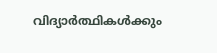വിദ്യാര്‍ത്ഥികള്‍ക്കും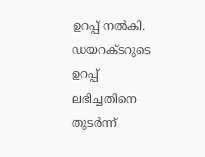ഉറപ്പ് നല്‍കി. ഡയറക്ടറുടെ ഉറപ്പ് ലഭിച്ചതിനെ തുടര്‍ന്ന്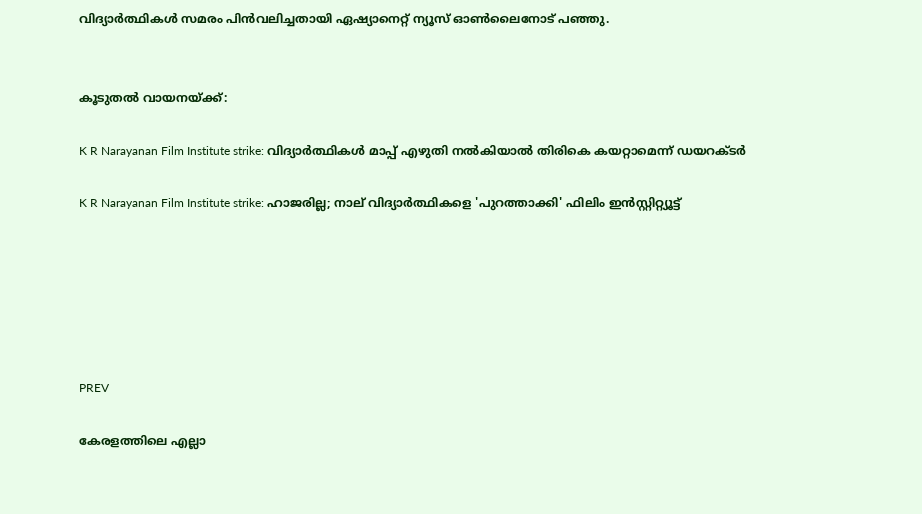വിദ്യാര്‍ത്ഥികള്‍ സമരം പിന്‍വലിച്ചതായി ഏഷ്യാനെറ്റ് ന്യൂസ് ഓണ്‍ലൈനോട് പഞ്ഞു.


കൂടുതല്‍ വായനയ്ക്ക്:

K R Narayanan Film Institute strike: വിദ്യാര്‍ത്ഥികള്‍ മാപ്പ് എഴുതി നല്‍കിയാല്‍ തിരികെ കയറ്റാമെന്ന് ഡയറക്ടര്‍

K R Narayanan Film Institute strike: ഹാജരില്ല; നാല് വിദ്യാര്‍ത്ഥികളെ 'പുറത്താക്കി' ഫിലിം ഇന്‍സ്റ്റിറ്റ്യൂട്ട്






PREV

കേരളത്തിലെ എല്ലാ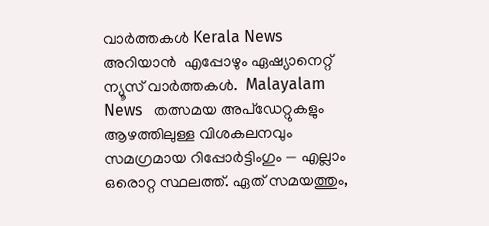വാർത്തകൾ Kerala News അറിയാൻ  എപ്പോഴും ഏഷ്യാനെറ്റ് ന്യൂസ് വാർത്തകൾ.  Malayalam News   തത്സമയ അപ്‌ഡേറ്റുകളും ആഴത്തിലുള്ള വിശകലനവും സമഗ്രമായ റിപ്പോർട്ടിംഗും — എല്ലാം ഒരൊറ്റ സ്ഥലത്ത്. ഏത് സമയത്തും,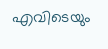എവിടെയും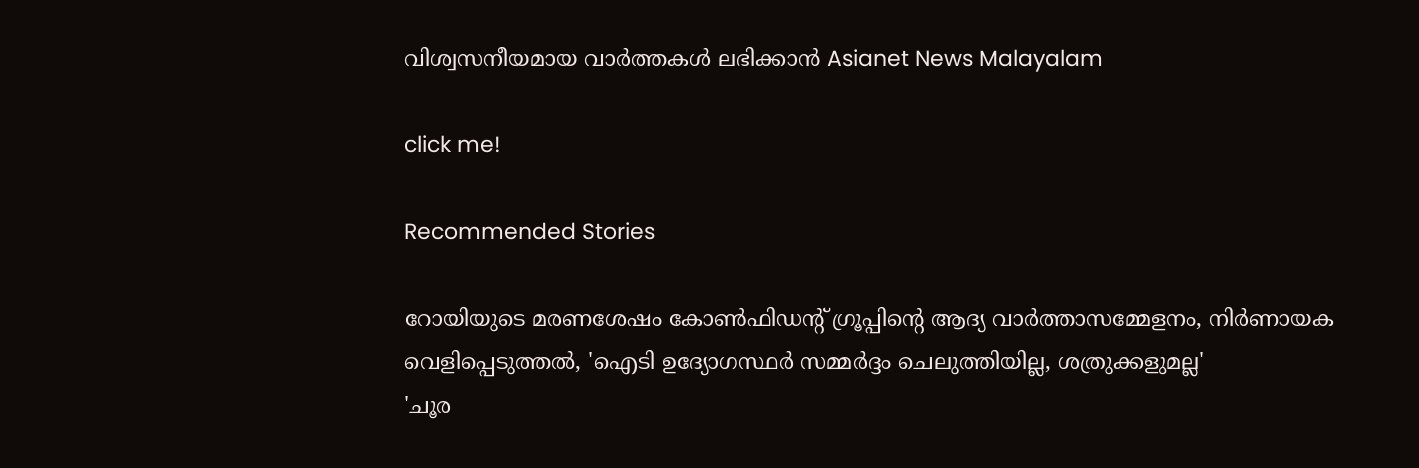വിശ്വസനീയമായ വാർത്തകൾ ലഭിക്കാൻ Asianet News Malayalam

click me!

Recommended Stories

റോയിയുടെ മരണശേഷം കോൺഫിഡന്റ് ഗ്രൂപ്പിന്റെ ആദ്യ വാർത്താസമ്മേളനം, നിര്‍ണായക വെളിപ്പെടുത്തൽ, 'ഐടി ഉദ്യോഗസ്ഥർ സമ്മർദ്ദം ചെലുത്തിയില്ല, ശത്രുക്കളുമല്ല'
'ചൂര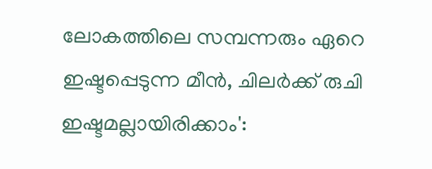ലോകത്തിലെ സമ്പന്നരും ഏറെ ഇഷ്ടപ്പെടുന്ന മീൻ, ചിലർക്ക് രുചി ഇഷ്ടമല്ലായിരിക്കാം':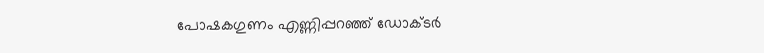പോഷകഗുണം എണ്ണിപ്പറഞ്ഞ് ഡോക്ടർ